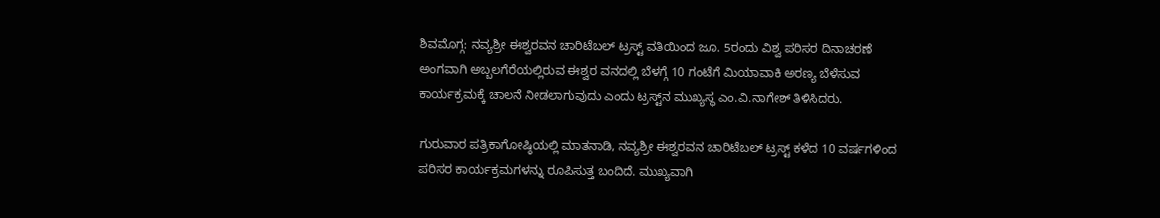ಶಿವಮೊಗ್ಗ: ನವ್ಯಶ್ರೀ ಈಶ್ವರವನ ಚಾರಿಟೆಬಲ್ ಟ್ರಸ್ಟ್ ವತಿಯಿಂದ ಜೂ. 5ರಂದು ವಿಶ್ವ ಪರಿಸರ ದಿನಾಚರಣೆ ಅಂಗವಾಗಿ ಅಬ್ಬಲಗೆರೆಯಲ್ಲಿರುವ ಈಶ್ವರ ವನದಲ್ಲಿ ಬೆಳಗ್ಗೆ 10 ಗಂಟೆಗೆ ಮಿಯಾವಾಕಿ ಅರಣ್ಯ ಬೆಳೆಸುವ ಕಾರ್ಯಕ್ರಮಕ್ಕೆ ಚಾಲನೆ ನೀಡಲಾಗುವುದು ಎಂದು ಟ್ರಸ್ಟ್‌ನ ಮುಖ್ಯಸ್ಥ ಎಂ.ವಿ.ನಾಗೇಶ್ ತಿಳಿಸಿದರು.

ಗುರುವಾರ ಪತ್ರಿಕಾಗೋಷ್ಠಿಯಲ್ಲಿ ಮಾತನಾಡಿ, ನವ್ಯಶ್ರೀ ಈಶ್ವರವನ ಚಾರಿಟೆಬಲ್ ಟ್ರಸ್ಟ್ ಕಳೆದ 10 ವರ್ಷಗಳಿಂದ ಪರಿಸರ ಕಾರ್ಯಕ್ರಮಗಳನ್ನು ರೂಪಿಸುತ್ತ ಬಂದಿದೆ. ಮುಖ್ಯವಾಗಿ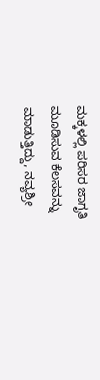ಮಕ್ಕಳಲ್ಲಿ ಪರಿಸರ ಜಾಗೃತಿ ಮೂಡಿಸುವ ಕೆಲಸವನ್ನು ಮಾಡುತ್ತಿದ್ದು, ನವ್ಯಶ್ರೀ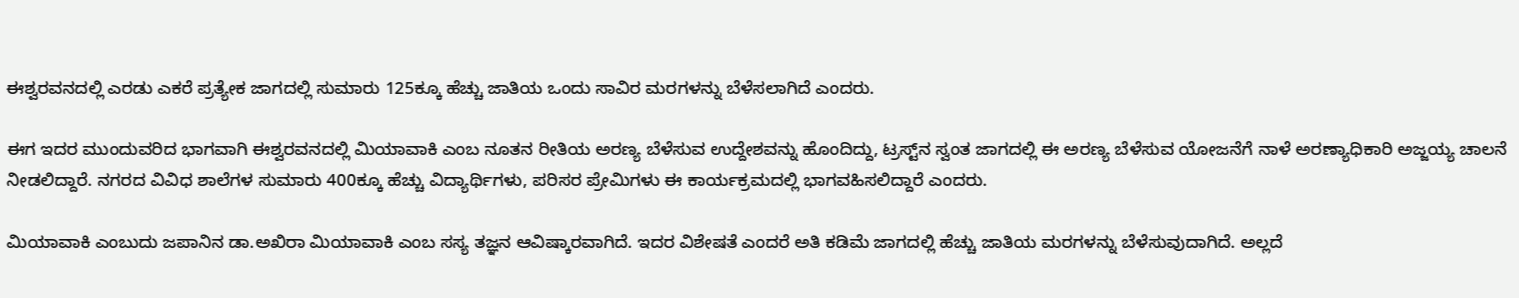ಈಶ್ವರವನದಲ್ಲಿ ಎರಡು ಎಕರೆ ಪ್ರತ್ಯೇಕ ಜಾಗದಲ್ಲಿ ಸುಮಾರು 125ಕ್ಕೂ ಹೆಚ್ಚು ಜಾತಿಯ ಒಂದು ಸಾವಿರ ಮರಗಳನ್ನು ಬೆಳೆಸಲಾಗಿದೆ ಎಂದರು.

ಈಗ ಇದರ ಮುಂದುವರಿದ ಭಾಗವಾಗಿ ಈಶ್ವರವನದಲ್ಲಿ ಮಿಯಾವಾಕಿ ಎಂಬ ನೂತನ ರೀತಿಯ ಅರಣ್ಯ ಬೆಳೆಸುವ ಉದ್ದೇಶವನ್ನು ಹೊಂದಿದ್ದು, ಟ್ರಸ್ಟ್‌ನ ಸ್ವಂತ ಜಾಗದಲ್ಲಿ ಈ ಅರಣ್ಯ ಬೆಳೆಸುವ ಯೋಜನೆಗೆ ನಾಳೆ ಅರಣ್ಯಾಧಿಕಾರಿ ಅಜ್ಜಯ್ಯ ಚಾಲನೆ ನೀಡಲಿದ್ದಾರೆ. ನಗರದ ವಿವಿಧ ಶಾಲೆಗಳ ಸುಮಾರು 400ಕ್ಕೂ ಹೆಚ್ಚು ವಿದ್ಯಾರ್ಥಿಗಳು, ಪರಿಸರ ಪ್ರೇಮಿಗಳು ಈ ಕಾರ್ಯಕ್ರಮದಲ್ಲಿ ಭಾಗವಹಿಸಲಿದ್ದಾರೆ ಎಂದರು.

ಮಿಯಾವಾಕಿ ಎಂಬುದು ಜಪಾನಿನ ಡಾ.ಅಖಿರಾ ಮಿಯಾವಾಕಿ ಎಂಬ ಸಸ್ಯ ತಜ್ಞನ ಆವಿಷ್ಕಾರವಾಗಿದೆ. ಇದರ ವಿಶೇಷತೆ ಎಂದರೆ ಅತಿ ಕಡಿಮೆ ಜಾಗದಲ್ಲಿ ಹೆಚ್ಚು ಜಾತಿಯ ಮರಗಳನ್ನು ಬೆಳೆಸುವುದಾಗಿದೆ. ಅಲ್ಲದೆ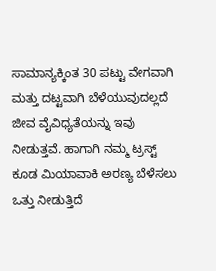ಸಾಮಾನ್ಯಕ್ಕಿಂತ 30 ಪಟ್ಟು ವೇಗವಾಗಿ ಮತ್ತು ದಟ್ಟವಾಗಿ ಬೆಳೆಯುವುದಲ್ಲದೆ ಜೀವ ವೈವಿಧ್ಯತೆಯನ್ನು ಇವು ನೀಡುತ್ತವೆ. ಹಾಗಾಗಿ ನಮ್ಮ ಟ್ರಸ್ಟ್ ಕೂಡ ಮಿಯಾವಾಕಿ ಅರಣ್ಯ ಬೆಳೆಸಲು ಒತ್ತು ನೀಡುತ್ತಿದೆ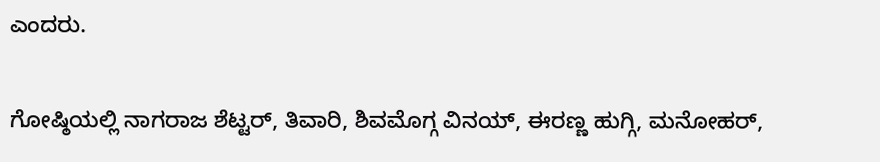ಎಂದರು.

ಗೋಷ್ಠಿಯಲ್ಲಿ ನಾಗರಾಜ ಶೆಟ್ಟರ್, ತಿವಾರಿ, ಶಿವಮೊಗ್ಗ ವಿನಯ್, ಈರಣ್ಣ ಹುಗ್ಗಿ, ಮನೋಹರ್,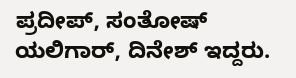ಪ್ರದೀಪ್, ಸಂತೋಷ್ ಯಲಿಗಾರ್, ದಿನೇಶ್ ಇದ್ದರು.